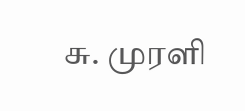சு. முரளி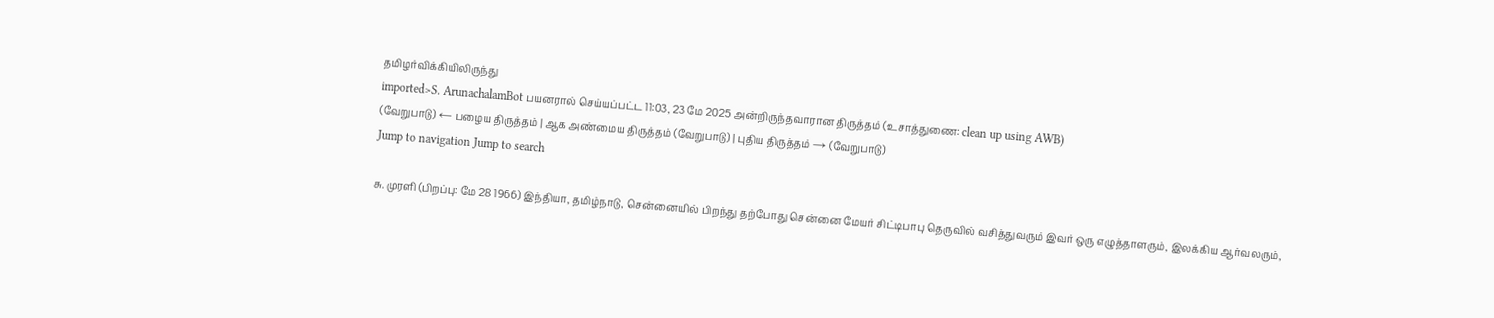தமிழர்விக்கியிலிருந்து
imported>S. ArunachalamBot பயனரால் செய்யப்பட்ட 11:03, 23 மே 2025 அன்றிருந்தவாரான திருத்தம் (உசாத்துணை: clean up using AWB)
(வேறுபாடு) ← பழைய திருத்தம் | ஆக அண்மைய திருத்தம் (வேறுபாடு) | புதிய திருத்தம் → (வேறுபாடு)
Jump to navigation Jump to search

சு. முரளி (பிறப்பு: மே 28 1966) இந்தியா, தமிழ்நாடு, சென்னையில் பிறந்து தற்போது சென்னை மேயர் சிட்டிபாபு தெருவில் வசித்துவரும் இவர் ஒரு எழுத்தாளரும், இலக்கிய ஆர்வலரும்,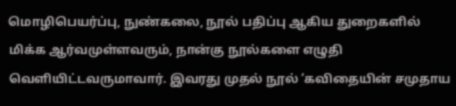மொழிபெயர்ப்பு, நுண்கலை, நூல் பதிப்பு ஆகிய துறைகளில் மிக்க ஆர்வமுள்ளவரும், நான்கு நூல்களை எழுதி வெளியிட்டவருமாவார். இவரது முதல் நூல் ‘கவிதையின் சமுதாய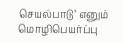செயல்பாடு’ எனும் மொழிபெயர்ப்பு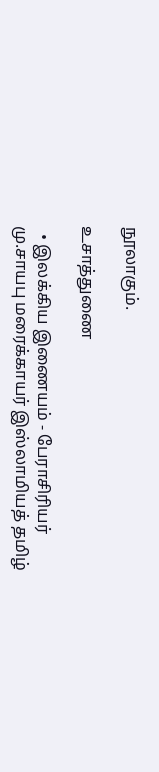நூலாகும்.

உசாத்துணை

  • இலக்கிய இணையம் - பேராசிரியர் மு.சாயபு மரைக்காயர் இஸ்லாமியத் தமிழ்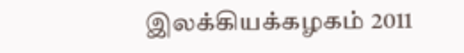இலக்கியக்கழகம் 2011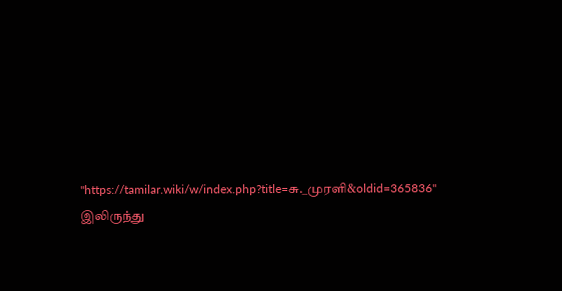"https://tamilar.wiki/w/index.php?title=சு._முரளி&oldid=365836" இலிருந்து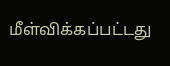மீள்விக்கப்பட்டது